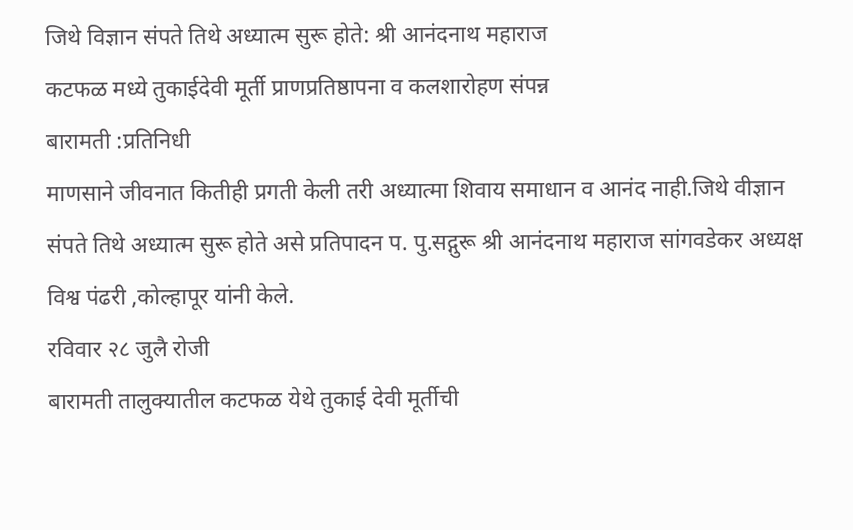जिथे विज्ञान संपते तिथे अध्यात्म सुरू होते: श्री आनंदनाथ महाराज
कटफळ मध्ये तुकाईदेवी मूर्ती प्राणप्रतिष्ठापना व कलशारोहण संपन्न
बारामती :प्रतिनिधी
माणसाने जीवनात कितीही प्रगती केली तरी अध्यात्मा शिवाय समाधान व आनंद नाही.जिथे वीज्ञान संपते तिथे अध्यात्म सुरू होते असे प्रतिपादन प. पु.सद्गुरू श्री आनंदनाथ महाराज सांगवडेकर अध्यक्ष विश्व पंढरी ,कोल्हापूर यांनी केले.
रविवार २८ जुलै रोजी
बारामती तालुक्यातील कटफळ येथे तुकाई देवी मूर्तीची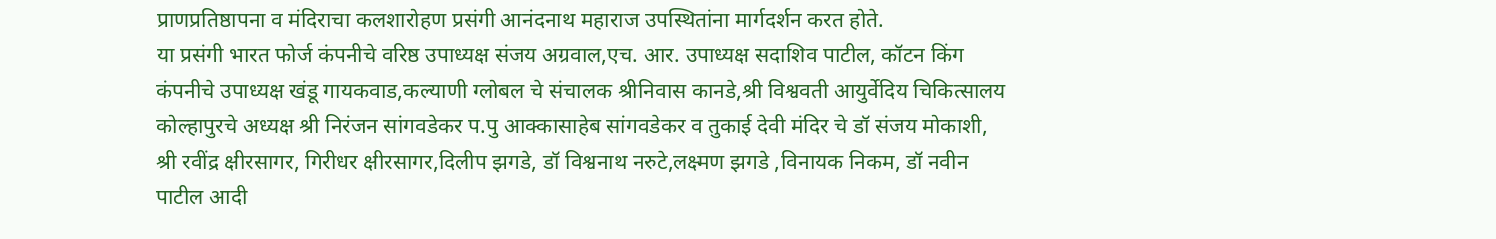प्राणप्रतिष्ठापना व मंदिराचा कलशारोहण प्रसंगी आनंदनाथ महाराज उपस्थितांना मार्गदर्शन करत होते.
या प्रसंगी भारत फोर्ज कंपनीचे वरिष्ठ उपाध्यक्ष संजय अग्रवाल,एच. आर. उपाध्यक्ष सदाशिव पाटील, कॉटन किंग कंपनीचे उपाध्यक्ष खंडू गायकवाड,कल्याणी ग्लोबल चे संचालक श्रीनिवास कानडे,श्री विश्ववती आयुर्वेदिय चिकित्सालय कोल्हापुरचे अध्यक्ष श्री निरंजन सांगवडेकर प.पु आक्कासाहेब सांगवडेकर व तुकाई देवी मंदिर चे डॉ संजय मोकाशी, श्री रवींद्र क्षीरसागर, गिरीधर क्षीरसागर,दिलीप झगडे, डॉ विश्वनाथ नरुटे,लक्ष्मण झगडे ,विनायक निकम, डॉ नवीन पाटील आदी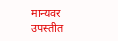मान्यवर उपस्तीत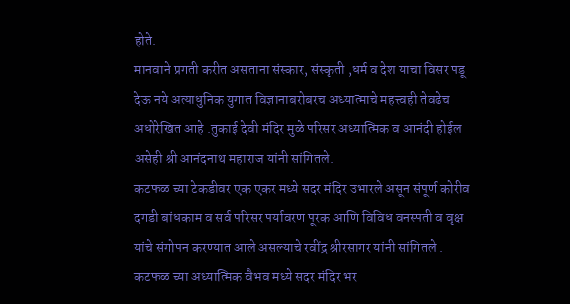होते.
मानवाने प्रगती करीत असताना संस्कार, संस्कृती ,धर्म व देश याचा विसर पडू देऊ नये अत्याधुनिक युगात विज्ञानाबरोबरच अध्यात्माचे महत्त्वही तेवढेच अधोरेखित आहे .तुकाई देवी मंदिर मुळे परिसर अध्यात्मिक व आनंदी होईल असेही श्री आनंदनाथ महाराज यांनी सांगितले.
कटफळ च्या टेकडीवर एक एकर मध्ये सदर मंदिर उभारले असून संपूर्ण कोरीव दगडी बांधकाम व सर्व परिसर पर्यावरण पूरक आणि विविध वनस्पती व वृक्ष यांचे संगोपन करण्यात आले असल्याचे रवींद्र श्रीरसागर यांनी सांगितले .
कटफळ च्या अध्यात्मिक वैभव मध्ये सदर मंदिर भर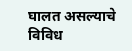घालत असल्याचे विविध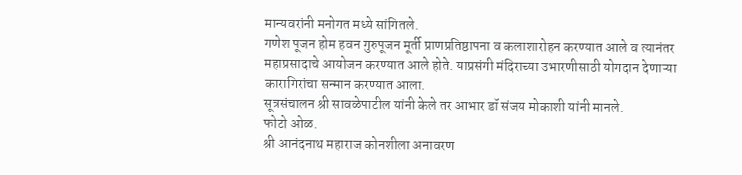मान्यवरांनी मनोगत मध्ये सांगितले.
गणेश पूजन होम हवन गुरुपूजन मूर्ती प्राणप्रतिष्ठापना व कलाशारोहन करण्यात आले व त्यानंतर महाप्रसादाचे आयोजन करण्यात आले होते. याप्रसंगी मंदिराच्या उभारणीसाठी योगदान देणाऱ्या कारागिरांचा सन्मान करण्यात आला.
सूत्रसंचालन श्री सावळेपाटील यांनी केले तर आभार डॉ संजय मोकाशी यांनी मानले.
फोटो ओळ.
श्री आनंदनाथ महाराज कोनशीला अनावरण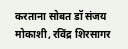करताना सोबत डॉ संजय मोकाशी, रविंद्र शिरसागर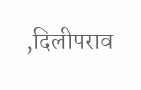,दिलीपराव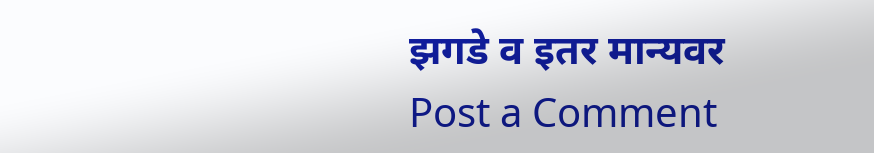झगडे व इतर मान्यवर
Post a Comment